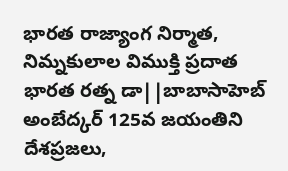భారత రాజ్యాంగ నిర్మాత, నిమ్నకులాల విముక్తి ప్రదాత భారత రత్న డా||బాబాసాహెబ్ అంబేద్కర్ 125వ జయంతిని దేశప్రజలు,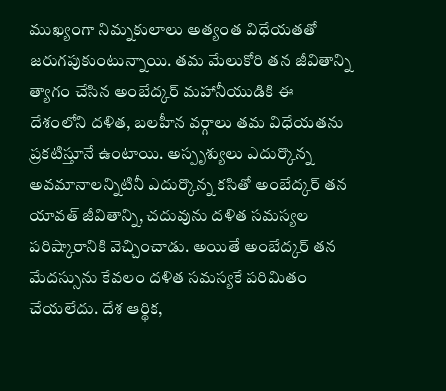ముఖ్యంగా నిమ్నకులాలు అత్యంత విధేయతతో జరుగపుకుంటున్నాయి. తమ మేలుకోరి తన జీవితాన్ని త్యాగం చేసిన అంబేద్కర్ మహానీయుడికి ఈ దేశంలోని దళిత, బలహీన వర్గాలు తమ విధేయతను ప్రకటిస్తూనే ఉంటాయి. అస్పృశ్యులు ఎదుర్కొన్న అవమానాలన్నిటినీ ఎదుర్కొన్న కసితో అంబేద్కర్ తన యావత్ జీవితాన్ని, చదువును దళిత సమస్యల పరిష్కారానికి వెచ్చించాడు. అయితే అంబేద్కర్ తన మేదస్సును కేవలం దళిత సమస్యకే పరిమితం చేయలేదు. దేశ ఆర్థిక,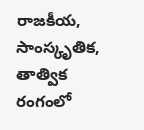రాజకీయ, సాంస్కృతిక, తాత్విక రంగంలో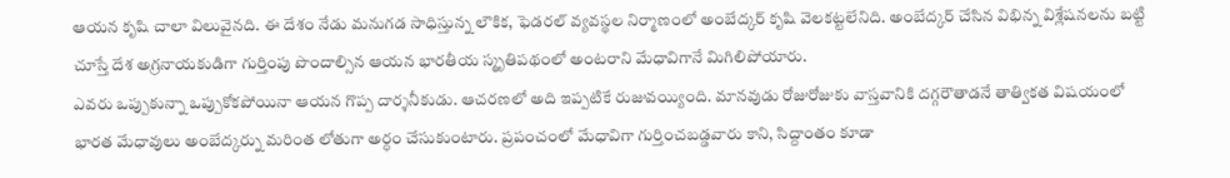ఆయన కృషి చాలా విలువైనది. ఈ దేశం నేడు మనుగడ సాధిస్తున్న లౌకిక, ఫెడరల్ వ్యవస్థల నిర్మాణంలో అంబేద్కర్ కృషి వెలకట్టలేనిది. అంబేద్కర్ చేసిన విభిన్న విశ్లేషనలను బట్టి చూస్తే దేశ అగ్రనాయకుడిగా గుర్తింపు పొందాల్సిన ఆయన భారతీయ స్మృతిపథంలో అంటరాని మేధావిగానే మిగిలిపోయారు.
ఎవరు ఒప్పుకున్నా ఒప్పుకోకపోయినా ఆయన గొప్ప దార్శనీకుడు. ఆచరణలో అది ఇప్పటికే రుజువయ్యింది. మానవుడు రోజురోజుకు వాస్తవానికి దగ్గరౌతాడనే తాత్వికత విషయంలో భారత మేధావులు అంబేద్కర్ను మరింత లోతుగా అర్ధం చేసుకుంటారు. ప్రపంచంలో మేధావిగా గుర్తించబడ్డవారు కాని, సిద్దాంతం కూడా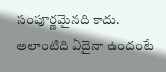సంపూర్ణమైనది కాదు. అలాంటిది ఏదైనా ఉందంటే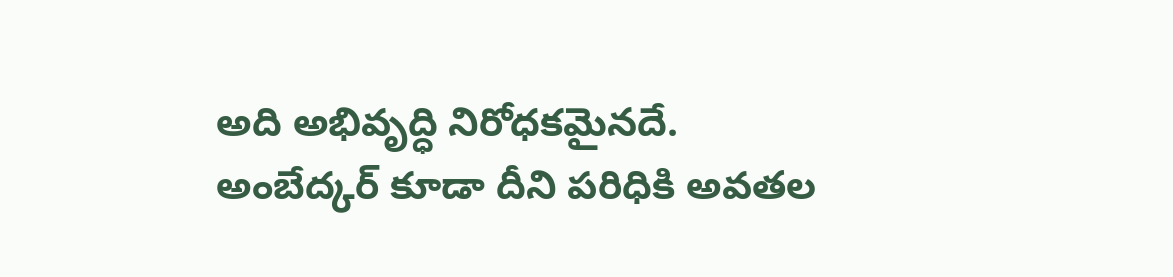అది అభివృద్ధి నిరోధకమైనదే. అంబేద్కర్ కూడా దీని పరిధికి అవతల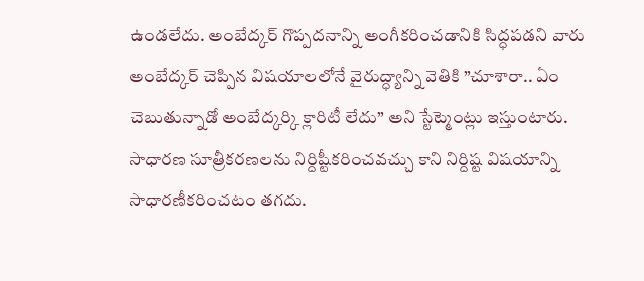ఉండలేదు. అంబేద్కర్ గొప్పదనాన్ని అంగీకరించడానికి సిద్ధపడని వారు అంబేద్కర్ చెప్పిన విషయాలలోనే వైరుద్ధ్యాన్ని వెతికి ”చూశారా.. ఏం చెబుతున్నాడో అంబేద్కర్కి క్లారిటీ లేదు” అని స్టేట్మెంట్లు ఇస్తుంటారు. సాధారణ సూత్రీకరణలను నిర్దిష్టీకరించవచ్చు కాని నిర్దిష్ట విషయాన్ని సాధారణీకరించటం తగదు.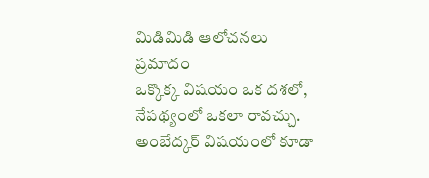మిడిమిడి ఆలోచనలు ప్రమాదం
ఒక్కొక్క విషయం ఒక దశలో, నేపథ్యంలో ఒకలా రావచ్చు. అంబేద్కర్ విషయంలో కూడా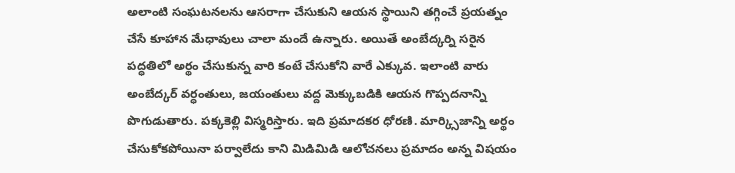అలాంటి సంఘటనలను ఆసరాగా చేసుకుని ఆయన స్థాయిని తగ్గించే ప్రయత్నం చేసే కూహాన మేధావులు చాలా మందే ఉన్నారు. అయితే అంబేద్కర్ని సరైన పద్ధతిలో అర్థం చేసుకున్న వారి కంటే చేసుకోని వారే ఎక్కువ. ఇలాంటి వారు అంబేద్కర్ వర్ధంతులు, జయంతులు వద్ద మెక్కుబడికి ఆయన గొప్పదనాన్ని పొగుడుతారు. పక్కకెల్లి విస్మరిస్తారు. ఇది ప్రమాదకర ధోరణి. మార్క్సిజాన్ని అర్థం చేసుకోకపోయినా పర్వాలేదు కాని మిడిమిడి ఆలోచనలు ప్రమాదం అన్న విషయం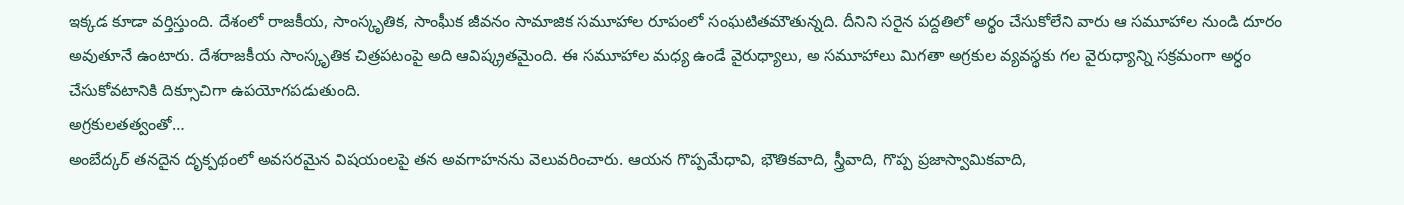ఇక్కడ కూడా వర్తిస్తుంది. దేశంలో రాజకీయ, సాంస్కృతిక, సాంఘీక జీవనం సామాజిక సమూహాల రూపంలో సంఘటితమౌతున్నది. దీనిని సరైన పద్దతిలో అర్థం చేసుకోలేని వారు ఆ సమూహాల నుండి దూరం అవుతూనే ఉంటారు. దేశరాజకీయ సాంస్కృతిక చిత్రపటంపై అది ఆవిష్క్రతమైంది. ఈ సమూహాల మధ్య ఉండే వైరుధ్యాలు, అ సమూహాలు మిగతా అగ్రకుల వ్యవస్థకు గల వైరుధ్యాన్ని సక్రమంగా అర్ధం చేసుకోవటానికి దిక్సూచిగా ఉపయోగపడుతుంది.
అగ్రకులతత్వంతో…
అంబేద్కర్ తనదైన దృక్పథంలో అవసరమైన విషయంలపై తన అవగాహనను వెలువరించారు. ఆయన గొప్పమేధావి, భౌతికవాది, స్త్రీవాది, గొప్ప ప్రజాస్వామికవాది,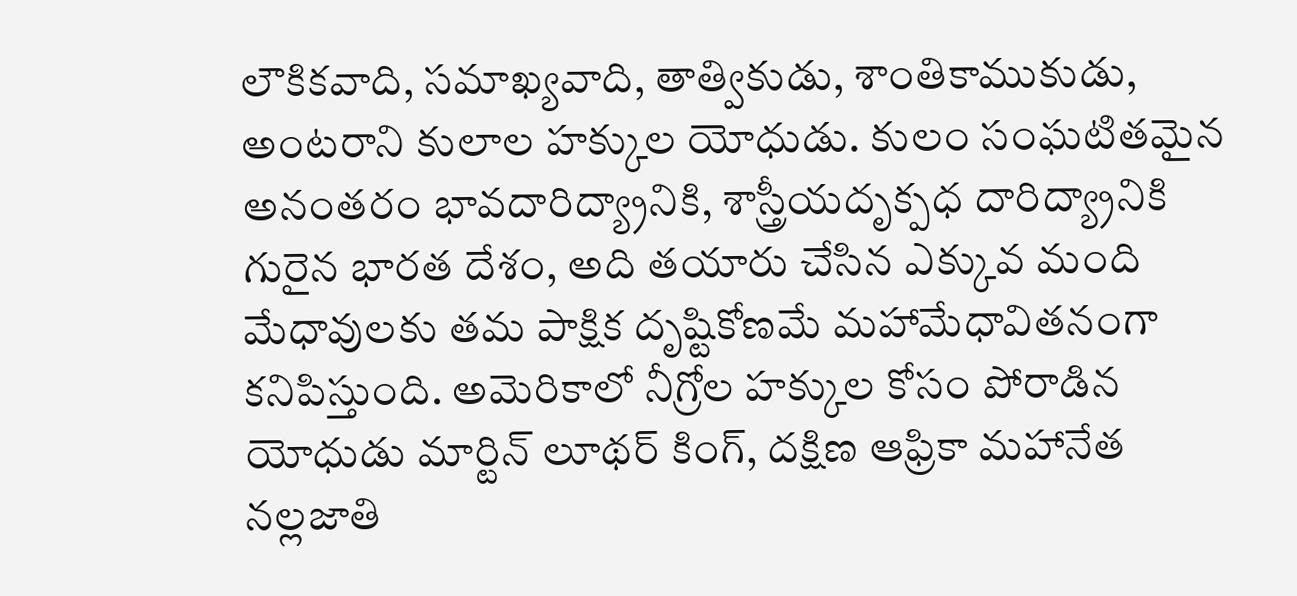లౌకికవాది, సమాఖ్యవాది, తాత్వికుడు, శాంతికాముకుడు, అంటరాని కులాల హక్కుల యోధుడు. కులం సంఘటితమైన అనంతరం భావదారిద్య్రానికి, శాస్త్రీయదృక్పధ దారిద్య్రానికి గురైన భారత దేశం, అది తయారు చేసిన ఎక్కువ మంది మేధావులకు తమ పాక్షిక దృష్టికోణమే మహామేధావితనంగా కనిపిస్తుంది. అమెరికాలో నీగ్రోల హక్కుల కోసం పోరాడిన యోధుడు మార్టిన్ లూథర్ కింగ్, దక్షిణ ఆఫ్రికా మహానేత నల్లజాతి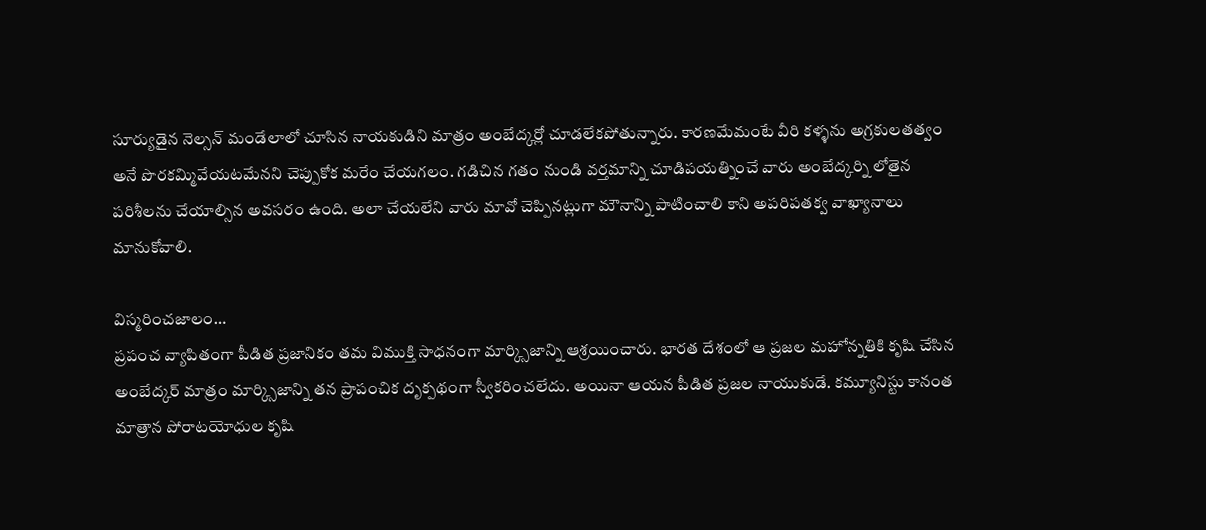సూర్యుడైన నెల్సన్ మండేలాలో చూసిన నాయకుడిని మాత్రం అంబేద్కర్లో చూడలేకపోతున్నారు. కారణమేమంటే వీరి కళ్ళను అగ్రకులతత్వం అనే పొరకమ్మివేయటమేనని చెప్పుకోక మరేం చేయగలం. గడిచిన గతం నుండి వర్తమాన్ని చూడిపయత్నించే వారు అంబేద్కర్ని లోతైన పరిశీలను చేయాల్సిన అవసరం ఉంది. అలా చేయలేని వారు మావో చెప్పినట్లుగా మౌనాన్ని పాటించాలి కాని అపరిపతక్వ వాఖ్యానాలు మానుకోవాలి.

విస్మరించజాలం…
ప్రపంచ వ్యాపితంగా పీడిత ప్రజానికం తమ విముక్తి సాధనంగా మార్క్సిజాన్ని ఆశ్రయించారు. భారత దేశంలో ఆ ప్రజల మహోన్నతికి కృషి చేసిన అంబేద్కర్ మాత్రం మార్క్సిజాన్ని తన ప్రాపంచిక దృక్పథంగా స్వీకరించలేదు. అయినా ఆయన పీడిత ప్రజల నాయుకుడే. కమ్యూనిస్టు కానంత మాత్రాన పోరాటయోధుల కృషి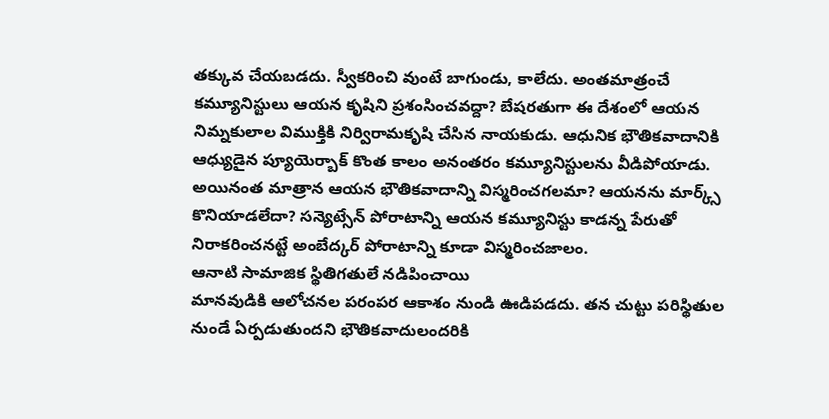తక్కువ చేయబడదు. స్వీకరించి వుంటే బాగుండు, కాలేదు. అంతమాత్రంచే కమ్యూనిస్టులు ఆయన కృషిని ప్రశంసించవద్దా? బేషరతుగా ఈ దేశంలో ఆయన నిమ్నకులాల విముక్తికి నిర్విరామకృషి చేసిన నాయకుడు. ఆధునిక భౌతికవాదానికి ఆధ్యుడైన ప్యూయెర్బాక్ కొంత కాలం అనంతరం కమ్యూనిస్టులను వీడిపోయాడు. అయినంత మాత్రాన ఆయన భౌతికవాదాన్ని విస్మరించగలమా? ఆయనను మార్క్స్ కొనియాడలేదా? సన్యెట్సేన్ పోరాటాన్ని ఆయన కమ్యూనిస్టు కాడన్న పేరుతో నిరాకరించనట్టే అంబేద్కర్ పోరాటాన్ని కూడా విస్మరించజాలం.
ఆనాటి సామాజిక స్థితిగతులే నడిపించాయి
మానవుడికి ఆలోచనల పరంపర ఆకాశం నుండి ఊడిపడదు. తన చుట్టు పరిస్థితుల నుండే ఏర్పడుతుందని భౌతికవాదులందరికి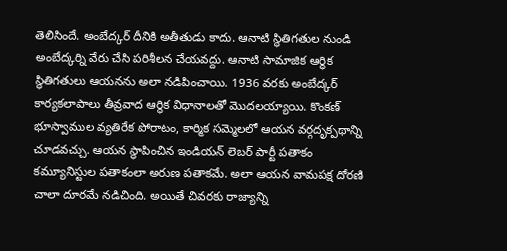తెలిసిందే. అంబేద్కర్ దీనికి అతీతుడు కాదు. ఆనాటి స్థితిగతుల నుండి అంబేద్కర్ని వేరు చేసి పరిశీలన చేయవద్దు. ఆనాటి సామాజిక ఆర్ధిక స్థితిగతులు ఆయనను అలా నడిపించాయి. 1936 వరకు అంబేద్కర్ కార్యకలాపాలు తీవ్రవాద ఆర్థిక విధానాలతో మొదలయ్యాయి. కొంకణ్ భూస్వాముల వ్యతిరేక పోరాటం, కార్మిక సమ్మెలలో ఆయన వర్గదృక్పథాన్ని చూడవచ్చు. ఆయన స్థాపించిన ఇండియన్ లెబర్ పార్టీ పతాకం కమ్యూనిస్టుల పతాకంలా అరుణ పతాకమే. అలా ఆయన వామపక్ష దోరణి చాలా దూరమే నడిచింది. అయితే చివరకు రాజ్యాన్ని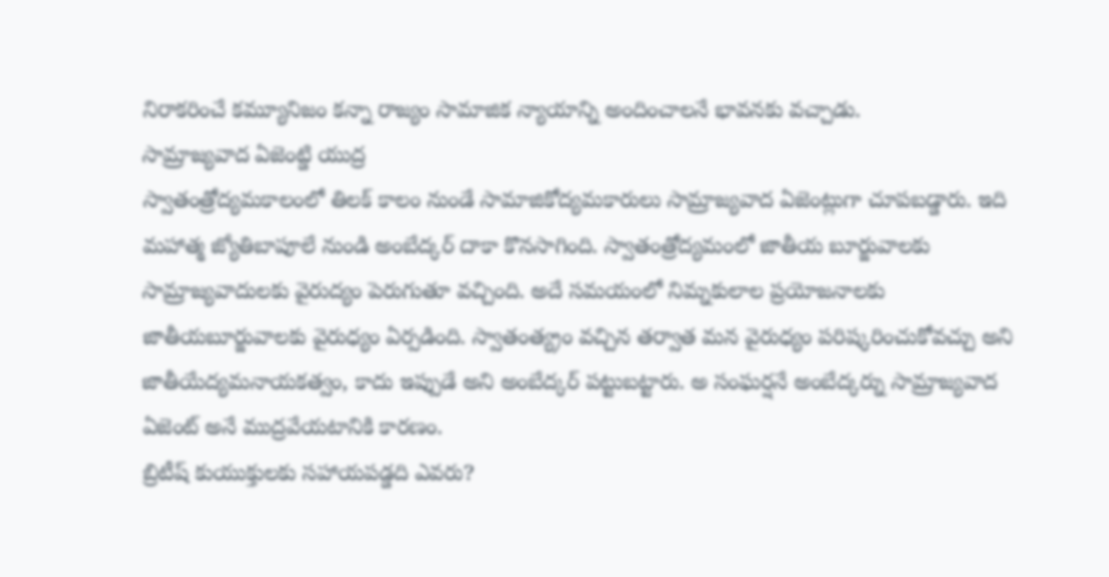నిరాకరించే కమ్యూనిజం కన్నా రాజ్యం సామాజిక న్యాయాన్ని అందించాలనే భావనకు వచ్చాడు.
సామ్రాజ్యవాద ఏజెంట్డి యుద్ర
స్వాతంత్రోద్యమకాలంలో తిలక్ కాలం నుండే సామాజికోద్యమకారులు సామ్రాజ్యవాద ఏజెంట్లుగా చూపబడ్డారు. ఇది మహాత్మ జ్యోతిబాపూలే నుండి అంబేద్కర్ దాకా కొనసాగింది. స్వాతంత్రోద్యమంలో జాతీయ బూర్జువాలకు సామ్రాజ్యవాదులకు వైరుద్యం పెరుగుతూ వచ్చింది. అదే సమయంలో నిమ్నకులాల ప్రయోజనాలకు జాతీయబూర్జువాలకు వైరుధ్యం ఏర్పడింది. స్వాతంత్య్రం వచ్చిన తర్వాత మన వైరుధ్యం పరిష్కరించుకోవచ్చు అని జాతీయేద్యమనాయకత్వం, కాదు ఇప్పుడే అని అంబేద్కర్ పట్టుబట్టారు. అ సంఘర్షనే అంబేద్కర్ను సామ్రాజ్యవాద ఏజెంట్ అనే ముద్రవేయటానికి కారణం.
బ్రిటీష్ కుయుక్తులకు సహాయపడ్డది ఎవరు?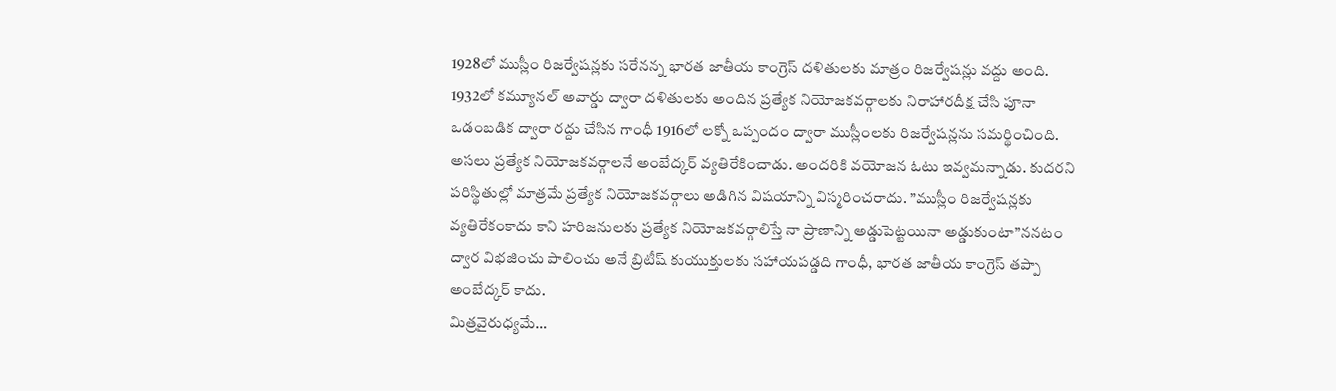1928లో ముస్లీం రిజర్వేషన్లకు సరేనన్న భారత జాతీయ కాంగ్రెస్ దళితులకు మాత్రం రిజర్వేషన్లు వద్దు అంది. 1932లో కమ్యూనల్ అవార్డు ద్వారా దళితులకు అందిన ప్రత్యేక నియోజకవర్గాలకు నిరాహారదీక్ష చేసి పూనా ఒడంబడిక ద్వారా రద్దు చేసిన గాంధీ 1916లో లక్నో ఒప్పందం ద్వారా ముస్లీంలకు రిజర్వేషన్లను సమర్థించింది. అసలు ప్రత్యేక నియోజకవర్గాలనే అంబేద్కర్ వ్యతిరేకించాడు. అందరికి వయోజన ఓటు ఇవ్వమన్నాడు. కుదరని పరిస్థితుల్లో మాత్రమే ప్రత్యేక నియోజకవర్గాలు అడిగిన విషయాన్ని విస్మరించరాదు. ”ముస్లీం రిజర్వేషన్లకు వ్యతిరేకంకాదు కాని హరిజనులకు ప్రత్యేక నియోజకవర్గాలిస్తే నా ప్రాణాన్ని అడ్డుపెట్టయినా అడ్డుకుంటా”ననటం ద్వార విభజించు పాలించు అనే బ్రిటీష్ కుయుక్తులకు సహాయపడ్డది గాంధీ, భారత జాతీయ కాంగ్రెస్ తప్పా అంబేద్కర్ కాదు.
మిత్రవైరుధ్యమే…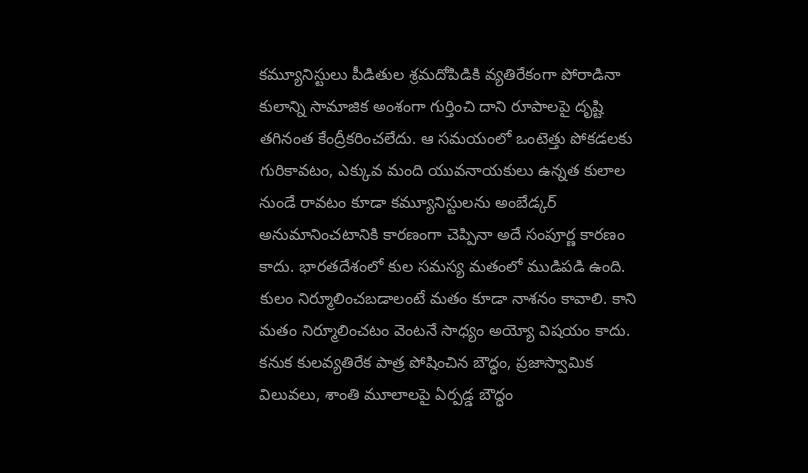కమ్యూనిస్టులు పీడితుల శ్రమదోపిడికి వ్యతిరేకంగా పోరాడినా కులాన్ని సామాజిక అంశంగా గుర్తించి దాని రూపాలపై దృష్టి తగినంత కేంద్రీకరించలేదు. ఆ సమయంలో ఒంటెత్తు పోకడలకు గురికావటం, ఎక్కువ మంది యువనాయకులు ఉన్నత కులాల నుండే రావటం కూడా కమ్యూనిస్టులను అంబేడ్కర్ అనుమానించటానికి కారణంగా చెప్పినా అదే సంపూర్ణ కారణం కాదు. భారతదేశంలో కుల సమస్య మతంలో ముడిపడి ఉంది. కులం నిర్మూలించబడాలంటే మతం కూడా నాశనం కావాలి. కాని మతం నిర్మూలించటం వెంటనే సాధ్యం అయ్యో విషయం కాదు. కనుక కులవ్యతిరేక పాత్ర పోషించిన బౌద్ధం, ప్రజాస్వామిక విలువలు, శాంతి మూలాలపై ఏర్పడ్డ బౌద్ధం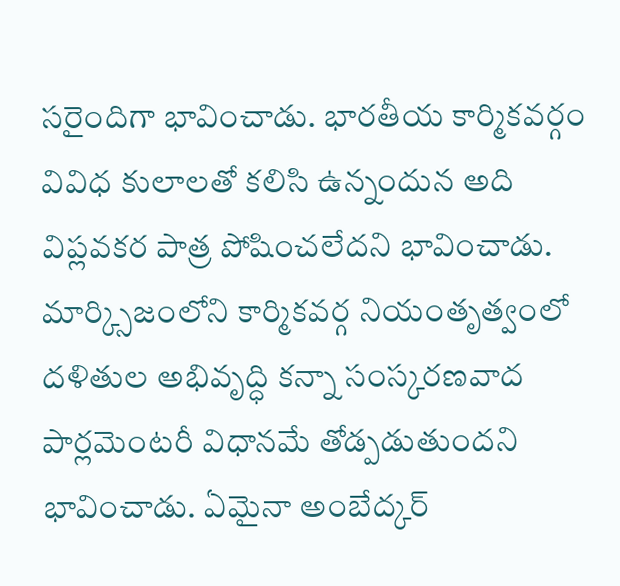సరైందిగా భావించాడు. భారతీయ కార్మికవర్గం వివిధ కులాలతో కలిసి ఉన్నందున అది విప్లవకర పాత్ర పోషించలేదని భావించాడు. మార్క్సిజంలోని కార్మికవర్గ నియంతృత్వంలో దళితుల అభివృద్ధి కన్నా సంస్కరణవాద పార్లమెంటరీ విధానమే తోడ్పడుతుందని భావించాడు. ఏమైనా అంబేద్కర్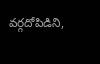వర్గదోపిడిని,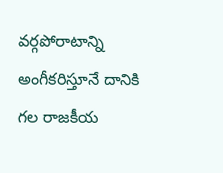వర్గపోరాటాన్ని అంగీకరిస్తూనే దానికి గల రాజకీయ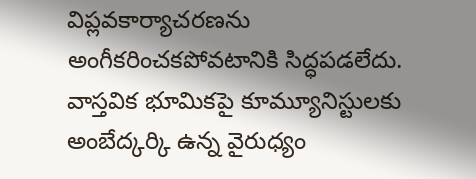విప్లవకార్యాచరణను అంగీకరించకపోవటానికి సిద్ధపడలేదు. వాస్తవిక భూమికపై కూమ్యూనిస్టులకు అంబేద్కర్కి ఉన్న వైరుధ్యం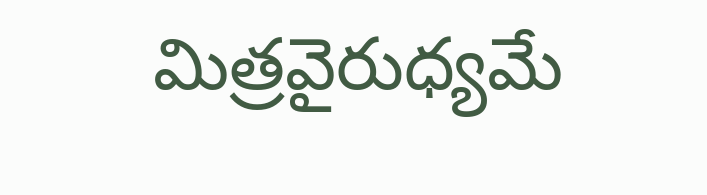మిత్రవైరుధ్యమే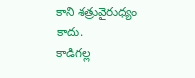కాని శత్రువైరుధ్యం కాదు.
కాడిగల్ల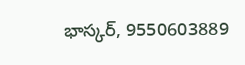భాస్కర్, 9550603889